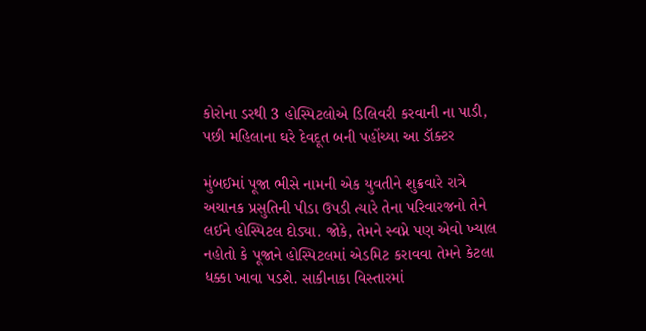કોરોના ડરથી 3 હોસ્પિટલોએ ડિલિવરી કરવાની ના પાડી, પછી મહિલાના ઘરે દેવદૂત બની પહોંચ્યા આ ડૉક્ટર

મુંબઈમાં પૂજા ભીસે નામની એક યુવતીને શુક્રવારે રાત્રે અચાનક પ્રસુતિની પીડા ઉપડી ત્યારે તેના પરિવારજનો તેને લઈને હોસ્પિટલ દોડ્યા. જોકે, તેમને સ્વપ્ને પણ એવો ખ્યાલ નહોતો કે પૂજાને હોસ્પિટલમાં એડમિટ કરાવવા તેમને કેટલા ધક્કા ખાવા પડશે. સાકીનાકા વિસ્તારમાં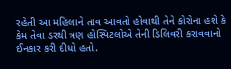રહેતી આ મહિલાને તાવ આવતો હોવાથી તેને કોરોના હશે કે કેમ તેવા ડરથી ત્રણ હોસ્પિટલોએ તેની ડિલિવરી કરાવવાનો ઈનકાર કરી દીધો હતો.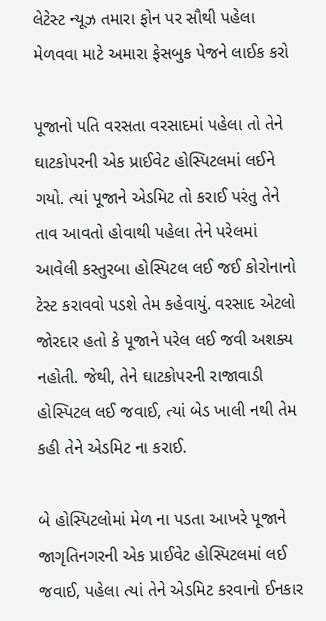લેટેસ્ટ ન્યૂઝ તમારા ફોન પર સૌથી પહેલા મેળવવા માટે અમારા ફેસબુક પેજને લાઈક કરો

પૂજાનો પતિ વરસતા વરસાદમાં પહેલા તો તેને ઘાટકોપરની એક પ્રાઈવેટ હોસ્પિટલમાં લઈને ગયો. ત્યાં પૂજાને એડમિટ તો કરાઈ પરંતુ તેને તાવ આવતો હોવાથી પહેલા તેને પરેલમાં આવેલી કસ્તુરબા હોસ્પિટલ લઈ જઈ કોરોનાનો ટેસ્ટ કરાવવો પડશે તેમ કહેવાયું. વરસાદ એટલો જોરદાર હતો કે પૂજાને પરેલ લઈ જવી અશક્ય નહોતી. જેથી, તેને ઘાટકોપરની રાજાવાડી હોસ્પિટલ લઈ જવાઈ, ત્યાં બેડ ખાલી નથી તેમ કહી તેને એડમિટ ના કરાઈ.

બે હોસ્પિટલોમાં મેળ ના પડતા આખરે પૂજાને જાગૃતિનગરની એક પ્રાઈવેટ હોસ્પિટલમાં લઈ જવાઈ, પહેલા ત્યાં તેને એડમિટ કરવાનો ઈનકાર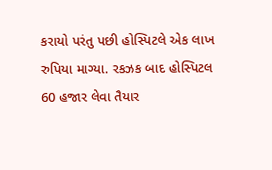કરાયો પરંતુ પછી હોસ્પિટલે એક લાખ રુપિયા માગ્યા. રકઝક બાદ હોસ્પિટલ 60 હજાર લેવા તૈયાર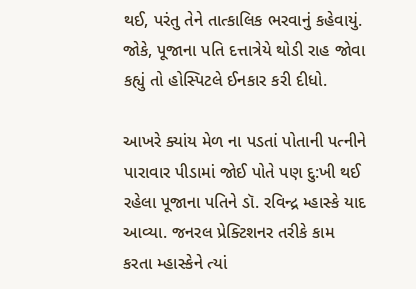થઈ, પરંતુ તેને તાત્કાલિક ભરવાનું કહેવાયું. જોકે, પૂજાના પતિ દત્તાત્રેયે થોડી રાહ જોવા કહ્યું તો હોસ્પિટલે ઈનકાર કરી દીધો.

આખરે ક્યાંય મેળ ના પડતાં પોતાની પત્નીને પારાવાર પીડામાં જોઈ પોતે પણ દુ:ખી થઈ રહેલા પૂજાના પતિને ડૉ. રવિન્દ્ર મ્હાસ્કે યાદ આવ્યા. જનરલ પ્રેક્ટિશનર તરીકે કામ કરતા મ્હાસ્કેને ત્યાં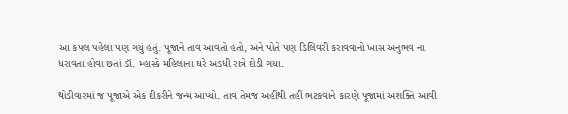આ કપલ પહેલા પણ ગયું હતું. પૂજાને તાવ આવતો હતો, અને પોતે પણ ડિલિવરી કરાવવાનો ખાસ અનુભવ ના ધરાવતા હોવા છતાં ડૉ. મ્હાસ્કે મહિલાના ઘરે અડધી રાત્રે દોડી ગયા.

થોડીવારમાં જ પૂજાએ એક દીકરીને જન્મ આપ્યો. તાવ તેમજ અહીંથી તહીં ભટકવાને કારણે પૂજામાં અશક્તિ આવી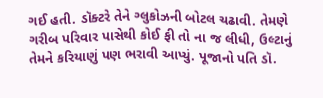ગઈ હતી. ડૉક્ટરે તેને ગ્લુકોઝની બોટલ ચઢાવી. તેમણે ગરીબ પરિવાર પાસેથી કોઈ ફી તો ના જ લીધી, ઉલ્ટાનું તેમને કરિયાણું પણ ભરાવી આપ્યું. પૂજાનો પતિ ડૉ.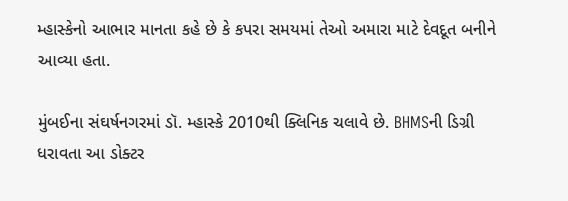મ્હાસ્કેનો આભાર માનતા કહે છે કે કપરા સમયમાં તેઓ અમારા માટે દેવદૂત બનીને આવ્યા હતા.

મુંબઈના સંઘર્ષનગરમાં ડૉ. મ્હાસ્કે 2010થી ક્લિનિક ચલાવે છે. BHMSની ડિગ્રી ધરાવતા આ ડોક્ટર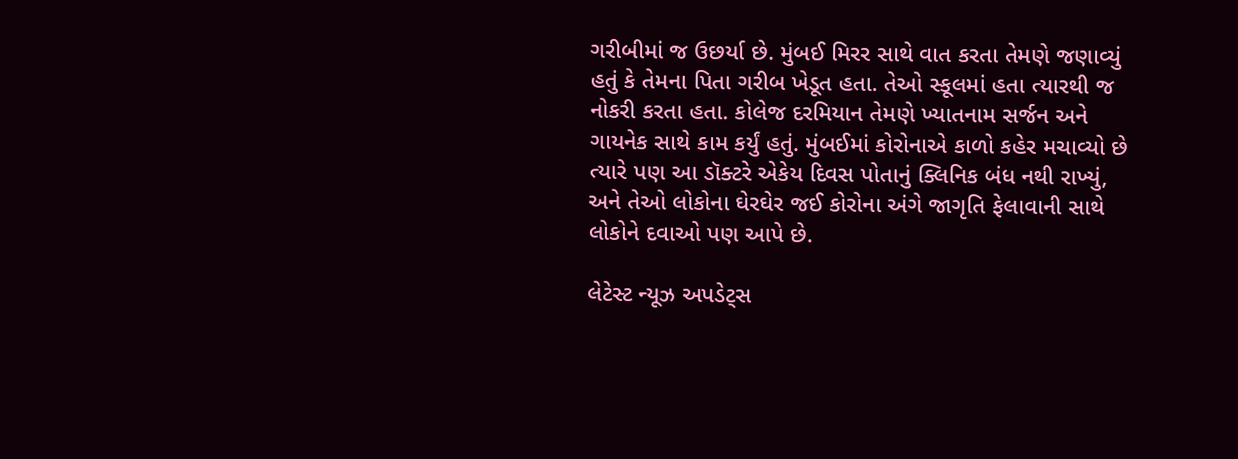ગરીબીમાં જ ઉછર્યા છે. મુંબઈ મિરર સાથે વાત કરતા તેમણે જણાવ્યું હતું કે તેમના પિતા ગરીબ ખેડૂત હતા. તેઓ સ્કૂલમાં હતા ત્યારથી જ નોકરી કરતા હતા. કોલેજ દરમિયાન તેમણે ખ્યાતનામ સર્જન અને ગાયનેક સાથે કામ કર્યું હતું. મુંબઈમાં કોરોનાએ કાળો કહેર મચાવ્યો છે ત્યારે પણ આ ડૉક્ટરે એકેય દિવસ પોતાનું ક્લિનિક બંધ નથી રાખ્યું, અને તેઓ લોકોના ઘેરઘેર જઈ કોરોના અંગે જાગૃતિ ફેલાવાની સાથે લોકોને દવાઓ પણ આપે છે.

લેટેસ્ટ ન્યૂઝ અપડેટ્સ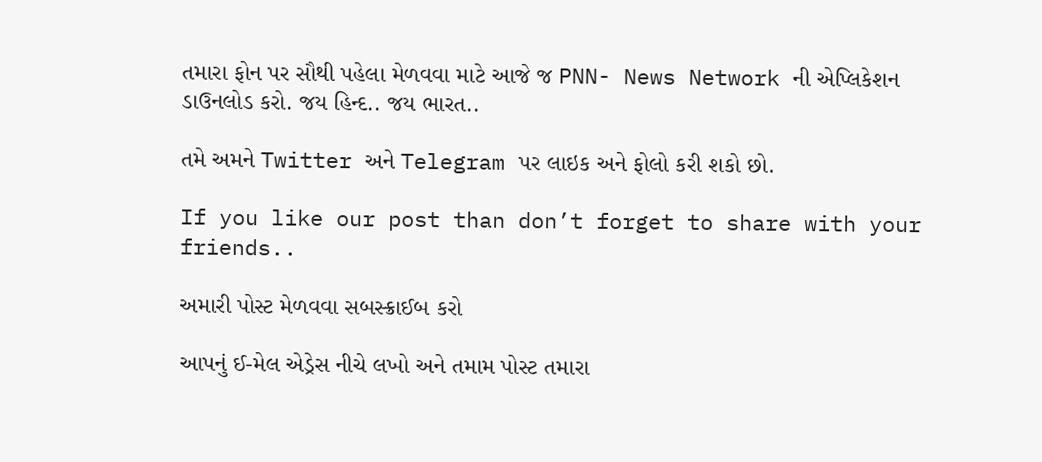તમારા ફોન પર સૌથી પહેલા મેળવવા માટે આજે જ PNN- News Network ની એપ્લિકેશન ડાઉનલોડ કરો. જય હિન્દ.. જય ભારત..

તમે અમને Twitter અને Telegram પર લાઇક અને ફોલો કરી શકો છો.

If you like our post than don’t forget to share with your friends..

અમારી પોસ્ટ મેળવવા સબસ્ક્રાઈબ કરો

આપનું ઈ-મેલ એડ્રેસ નીચે લખો અને તમામ પોસ્ટ તમારા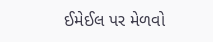ઈમેઈલ પર મેળવો